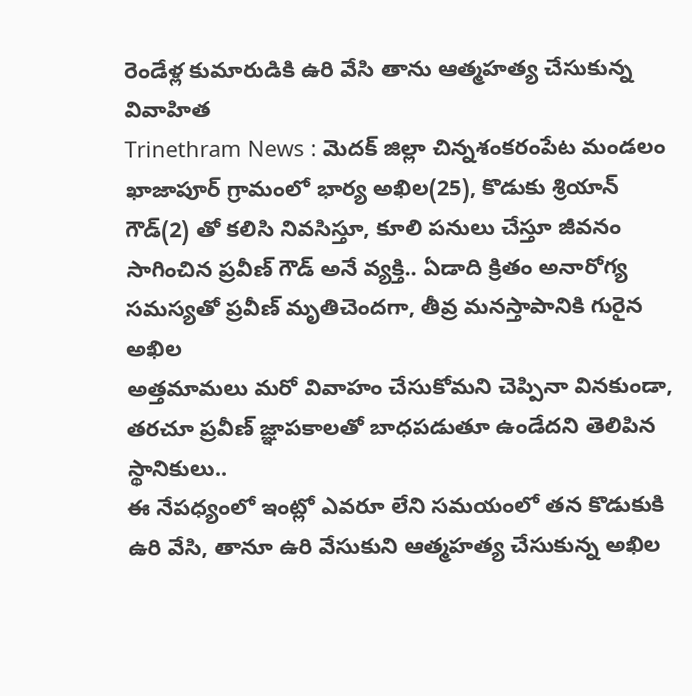రెండేళ్ల కుమారుడికి ఉరి వేసి తాను ఆత్మహత్య చేసుకున్న వివాహిత
Trinethram News : మెదక్ జిల్లా చిన్నశంకరంపేట మండలం ఖాజాపూర్ గ్రామంలో భార్య అఖిల(25), కొడుకు శ్రియాన్ గౌడ్(2) తో కలిసి నివసిస్తూ, కూలి పనులు చేస్తూ జీవనం సాగించిన ప్రవీణ్ గౌడ్ అనే వ్యక్తి.. ఏడాది క్రితం అనారోగ్య సమస్యతో ప్రవీణ్ మృతిచెందగా, తీవ్ర మనస్తాపానికి గురైన అఖిల
అత్తమామలు మరో వివాహం చేసుకోమని చెప్పినా వినకుండా, తరచూ ప్రవీణ్ జ్ఞాపకాలతో బాధపడుతూ ఉండేదని తెలిపిన స్థానికులు..
ఈ నేపధ్యంలో ఇంట్లో ఎవరూ లేని సమయంలో తన కొడుకుకి ఉరి వేసి, తానూ ఉరి వేసుకుని ఆత్మహత్య చేసుకున్న అఖిల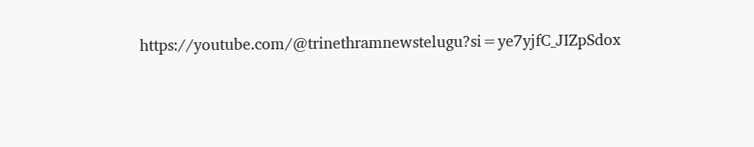https://youtube.com/@trinethramnewstelugu?si=ye7yjfC_JIZpSdox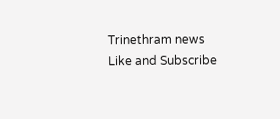Trinethram news
Like and Subscribe